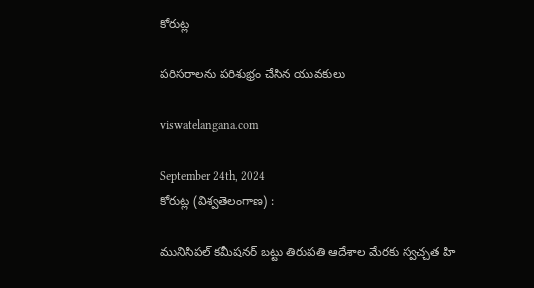కోరుట్ల

పరిసరాలను పరిశుభ్రం చేసిన యువకులు

viswatelangana.com

September 24th, 2024
కోరుట్ల (విశ్వతెలంగాణ) :

మునిసిపల్ కమీషనర్ బట్టు తిరుపతి ఆదేశాల మేరకు స్వచ్చత హి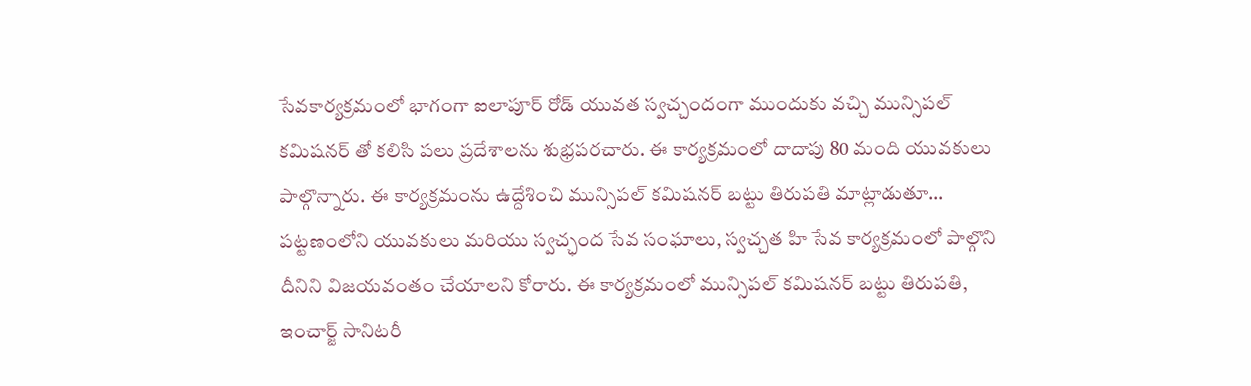సేవకార్యక్రమంలో భాగంగా ఐలాపూర్ రోడ్ యువత స్వచ్చందంగా ముందుకు వచ్చి మున్సిపల్ కమిషనర్ తో కలిసి పలు ప్రదేశాలను శుభ్రపరచారు. ఈ కార్యక్రమంలో దాదాపు 80 మంది యువకులు పాల్గొన్నారు. ఈ కార్యక్రమంను ఉద్దేశించి మున్సిపల్ కమిషనర్ బట్టు తిరుపతి మాట్లాడుతూ… పట్టణంలోని యువకులు మరియు స్వచ్ఛంద సేవ సంఘాలు, స్వచ్చత హి సేవ కార్యక్రమంలో పాల్గొని దీనిని విజయవంతం చేయాలని కోరారు. ఈ కార్యక్రమంలో మున్సిపల్ కమిషనర్ బట్టు తిరుపతి, ఇంచార్జ్ సానిటరీ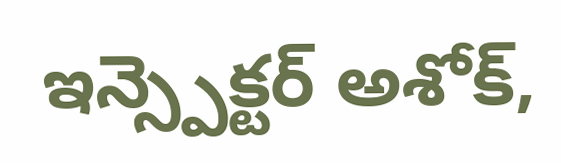ఇన్స్పెక్టర్ అశోక్,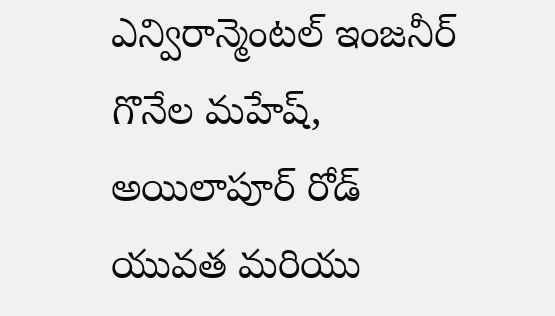ఎన్విరాన్మెంటల్ ఇంజనీర్ గొనేల మహేష్, అయిలాపూర్ రోడ్ యువత మరియు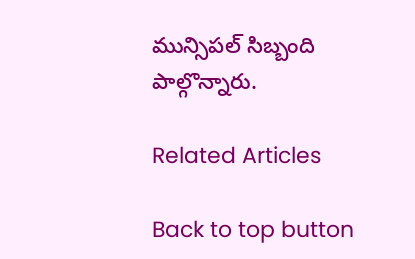మున్సిపల్ సిబ్బంది పాల్గొన్నారు.

Related Articles

Back to top button